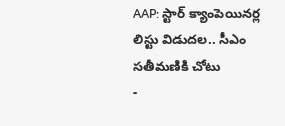AAP: స్టార్ క్యాంపెయినర్ల లిస్టు విడుదల.. సీఎం సతీమణికి చోటు
-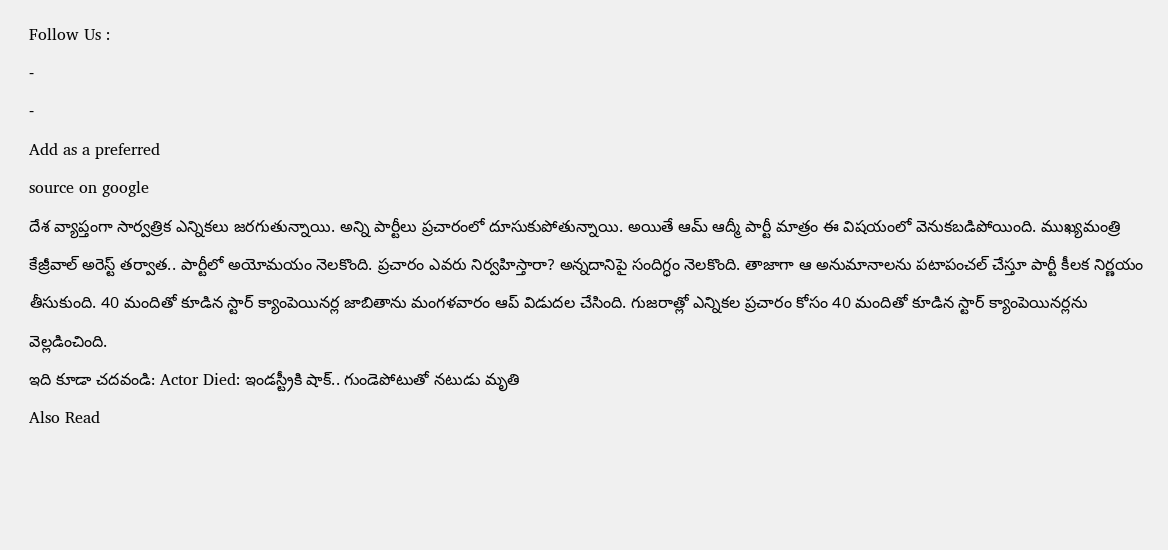Follow Us :
-
-
Add as a preferred
source on google
దేశ వ్యాప్తంగా సార్వత్రిక ఎన్నికలు జరగుతున్నాయి. అన్ని పార్టీలు ప్రచారంలో దూసుకుపోతున్నాయి. అయితే ఆమ్ ఆద్మీ పార్టీ మాత్రం ఈ విషయంలో వెనుకబడిపోయింది. ముఖ్యమంత్రి కేజ్రీవాల్ అరెస్ట్ తర్వాత.. పార్టీలో అయోమయం నెలకొంది. ప్రచారం ఎవరు నిర్వహిస్తారా? అన్నదానిపై సందిగ్ధం నెలకొంది. తాజాగా ఆ అనుమానాలను పటాపంచల్ చేస్తూ పార్టీ కీలక నిర్ణయం తీసుకుంది. 40 మందితో కూడిన స్టార్ క్యాంపెయినర్ల జాబితాను మంగళవారం ఆప్ విడుదల చేసింది. గుజరాత్లో ఎన్నికల ప్రచారం కోసం 40 మందితో కూడిన స్టార్ క్యాంపెయినర్లను వెల్లడించింది.
ఇది కూడా చదవండి: Actor Died: ఇండస్ట్రీకి షాక్.. గుండెపోటుతో నటుడు మృతి
Also Read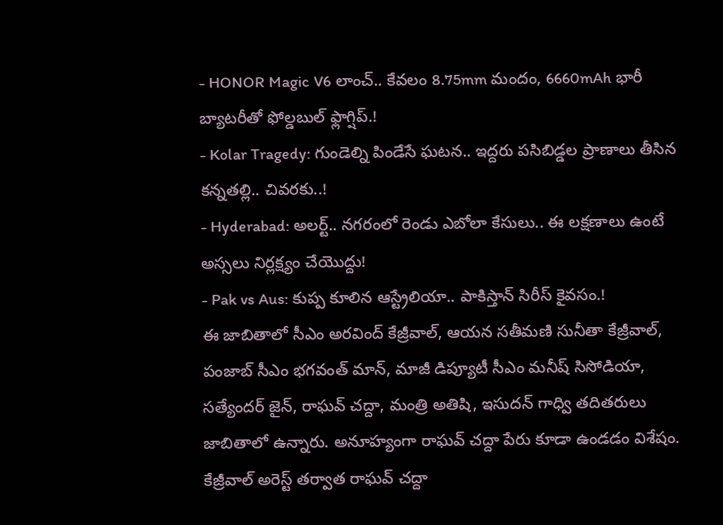- HONOR Magic V6 లాంచ్.. కేవలం 8.75mm మందం, 6660mAh భారీ బ్యాటరీతో ఫోల్డబుల్ ఫ్లాగ్షిప్.!
- Kolar Tragedy: గుండెల్ని పిండేసే ఘటన.. ఇద్దరు పసిబిడ్డల ప్రాణాలు తీసిన కన్నతల్లి.. చివరకు..!
- Hyderabad: అలర్ట్.. నగరంలో రెండు ఎబోలా కేసులు.. ఈ లక్షణాలు ఉంటే అస్సలు నిర్లక్ష్యం చేయొద్దు!
- Pak vs Aus: కుప్ప కూలిన ఆస్ట్రేలియా.. పాకిస్తాన్ సిరీస్ కైవసం.!
ఈ జాబితాలో సీఎం అరవింద్ కేజ్రీవాల్, ఆయన సతీమణి సునీతా కేజ్రీవాల్, పంజాబ్ సీఎం భగవంత్ మాన్, మాజీ డిప్యూటీ సీఎం మనీష్ సిసోడియా, సత్యేందర్ జైన్, రాఘవ్ చద్దా, మంత్రి అతిషి, ఇసుదన్ గాధ్వి తదితరులు జాబితాలో ఉన్నారు. అనూహ్యంగా రాఘవ్ చద్దా పేరు కూడా ఉండడం విశేషం. కేజ్రీవాల్ అరెస్ట్ తర్వాత రాఘవ్ చద్దా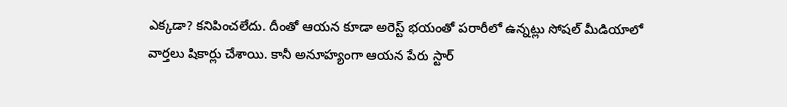ఎక్కడా? కనిపించలేదు. దీంతో ఆయన కూడా అరెస్ట్ భయంతో పరారీలో ఉన్నట్లు సోషల్ మీడియాలో వార్తలు షికార్లు చేశాయి. కానీ అనూహ్యంగా ఆయన పేరు స్టార్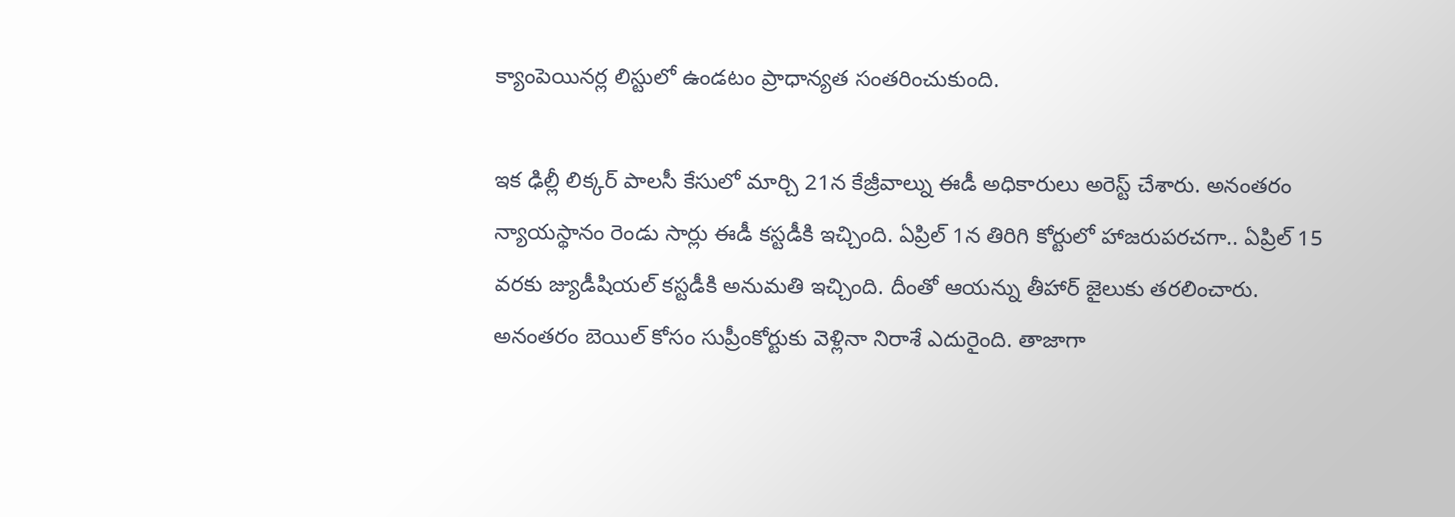క్యాంపెయినర్ల లిస్టులో ఉండటం ప్రాధాన్యత సంతరించుకుంది.

ఇక ఢిల్లీ లిక్కర్ పాలసీ కేసులో మార్చి 21న కేజ్రీవాల్ను ఈడీ అధికారులు అరెస్ట్ చేశారు. అనంతరం న్యాయస్థానం రెండు సార్లు ఈడీ కస్టడీకి ఇచ్చింది. ఏప్రిల్ 1న తిరిగి కోర్టులో హాజరుపరచగా.. ఏప్రిల్ 15 వరకు జ్యుడీషియల్ కస్టడీకి అనుమతి ఇచ్చింది. దీంతో ఆయన్ను తీహార్ జైలుకు తరలించారు. అనంతరం బెయిల్ కోసం సుప్రీంకోర్టుకు వెళ్లినా నిరాశే ఎదురైంది. తాజాగా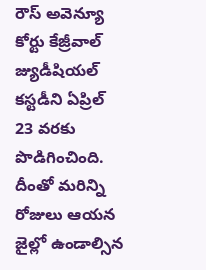రౌస్ అవెన్యూ కోర్టు కేజ్రీవాల్ జ్యుడీషియల్ కస్టడీని ఏప్రిల్ 23 వరకు పొడిగించింది. దీంతో మరిన్ని రోజులు ఆయన జైల్లో ఉండాల్సిన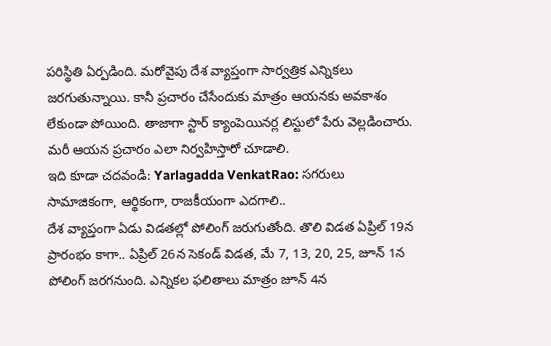పరిస్థితి ఏర్పడింది. మరోవైపు దేశ వ్యాప్తంగా సార్వత్రిక ఎన్నికలు జరగుతున్నాయి. కానీ ప్రచారం చేసేందుకు మాత్రం ఆయనకు అవకాశం లేకుండా పోయింది. తాజాగా స్టార్ క్యాంపెయినర్ల లిస్టులో పేరు వెల్లడించారు. మరీ ఆయన ప్రచారం ఎలా నిర్వహిస్తారో చూడాలి.
ఇది కూడా చదవండి: Yarlagadda VenkatRao: సగరులు సామాజికంగా, ఆర్థికంగా, రాజకీయంగా ఎదగాలి..
దేశ వ్యాప్తంగా ఏడు విడతల్లో పోలింగ్ జరుగుతోంది. తొలి విడత ఏప్రిల్ 19న ప్రారంభం కాగా.. ఏప్రిల్ 26న సెకండ్ విడత, మే 7, 13, 20, 25, జూన్ 1న పోలింగ్ జరగనుంది. ఎన్నికల ఫలితాలు మాత్రం జూన్ 4న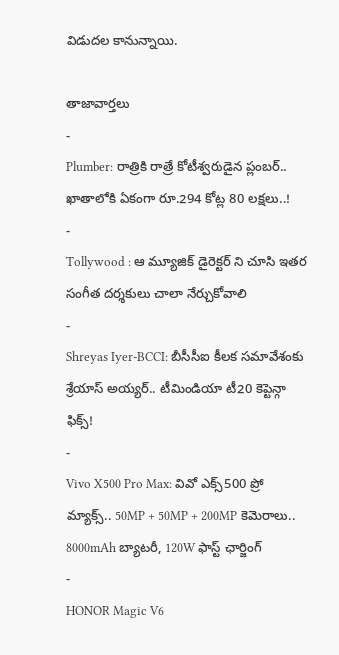విడుదల కానున్నాయి.

తాజావార్తలు
-
Plumber: రాత్రికి రాత్రే కోటీశ్వరుడైన ప్లంబర్.. ఖాతాలోకి ఏకంగా రూ.294 కోట్ల 80 లక్షలు..!
-
Tollywood : ఆ మ్యూజిక్ డైరెక్టర్ ని చూసి ఇతర సంగీత దర్శకులు చాలా నేర్చుకోవాలి
-
Shreyas Iyer-BCCI: బీసీసీఐ కీలక సమావేశంకు శ్రేయాస్ అయ్యర్.. టీమిండియా టీ20 కెప్టెన్గా ఫిక్స్!
-
Vivo X500 Pro Max: వివో ఎక్స్500 ప్రో మ్యాక్స్.. 50MP + 50MP + 200MP కెమెరాలు.. 8000mAh బ్యాటరీ, 120W ఫాస్ట్ ఛార్జింగ్
-
HONOR Magic V6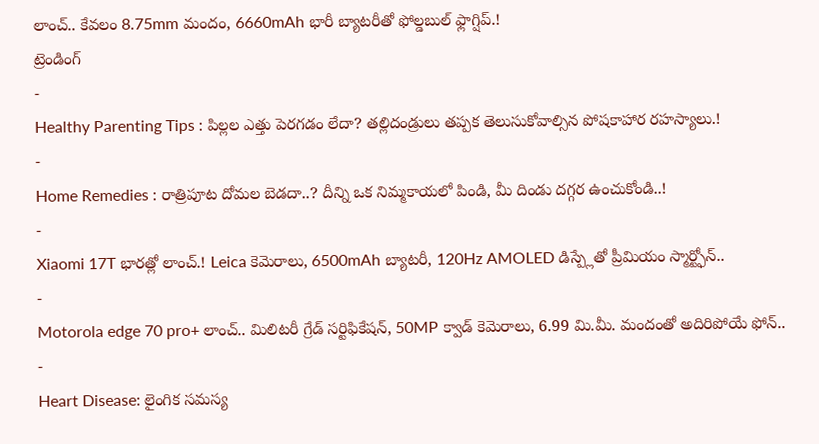లాంచ్.. కేవలం 8.75mm మందం, 6660mAh భారీ బ్యాటరీతో ఫోల్డబుల్ ఫ్లాగ్షిప్.!
ట్రెండింగ్
-
Healthy Parenting Tips : పిల్లల ఎత్తు పెరగడం లేదా? తల్లిదండ్రులు తప్పక తెలుసుకోవాల్సిన పోషకాహార రహస్యాలు.!
-
Home Remedies : రాత్రిపూట దోమల బెడదా..? దీన్ని ఒక నిమ్మకాయలో పిండి, మీ దిండు దగ్గర ఉంచుకోండి..!
-
Xiaomi 17T భారత్లో లాంచ్.! Leica కెమెరాలు, 6500mAh బ్యాటరీ, 120Hz AMOLED డిస్ప్లేతో ప్రీమియం స్మార్ట్ఫోన్..
-
Motorola edge 70 pro+ లాంచ్.. మిలిటరీ గ్రేడ్ సర్టిఫికేషన్, 50MP క్వాడ్ కెమెరాలు, 6.99 మి.మీ. మందంతో అదిరిపోయే ఫోన్..
-
Heart Disease: లైంగిక సమస్య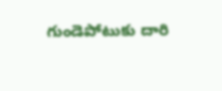గుండెపోటుకు దారి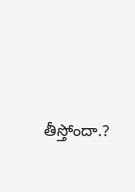తీస్తోందా.?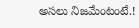అసలు నిజమేంటంటే.!